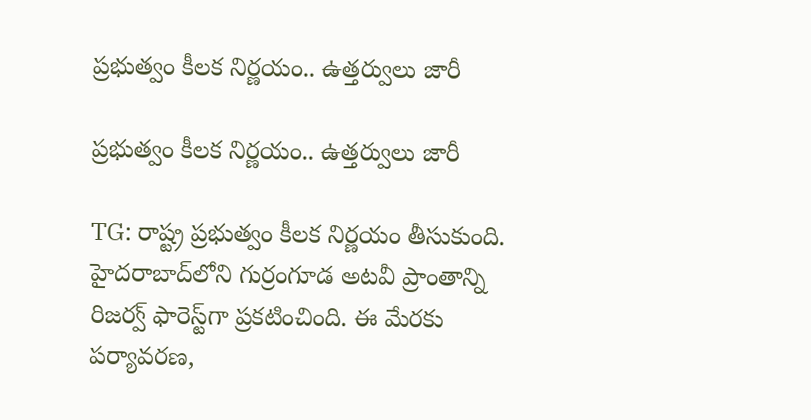ప్రభుత్వం కీలక నిర్ణయం.. ఉత్తర్వులు జారీ

ప్రభుత్వం కీలక నిర్ణయం.. ఉత్తర్వులు జారీ

TG: రాష్ట్ర ప్రభుత్వం కీలక నిర్ణయం తీసుకుంది. హైదరాబాద్‌లోని గుర్రంగూడ అటవీ ప్రాంతాన్ని రిజర్వ్ ఫారెస్ట్‌గా ప్రకటించింది. ఈ మేరకు పర్యావరణ,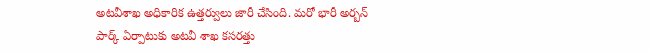అటవీశాఖ అధికారిక ఉత్తర్వులు జారీ చేసింది. మరో భారీ అర్బన్ పార్క్ ఏర్పాటుకు అటవీ శాఖ కసరత్తు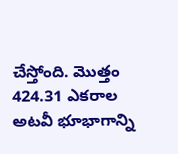చేస్తోంది. మొత్తం 424.31 ఎకరాల అటవీ భూభాగాన్ని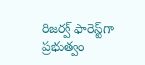రిజర్వ్ ఫారెస్ట్‌గా ప్రభుత్వం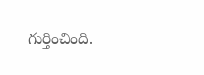గుర్తించింది.